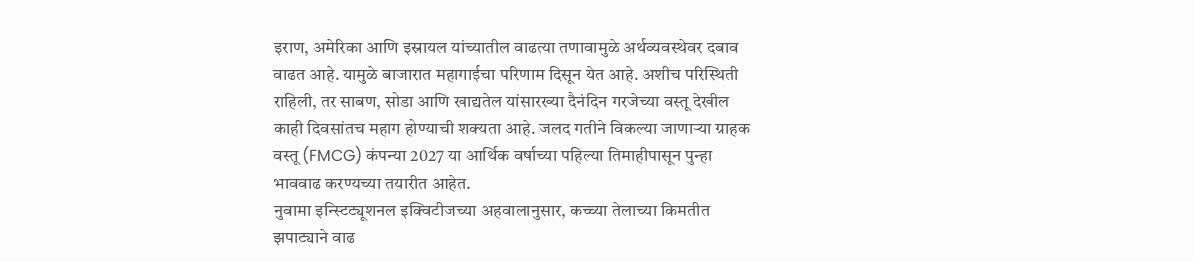इराण, अमेरिका आणि इस्रायल यांच्यातील वाढत्या तणावामुळे अर्थव्यवस्थेवर दबाव वाढत आहे. यामुळे बाजारात महागाईचा परिणाम दिसून येत आहे. अशीच परिस्थिती राहिली, तर साबण, सोडा आणि खाद्यतेल यांसारख्या दैनंदिन गरजेच्या वस्तू देखील काही दिवसांतच महाग होण्याची शक्यता आहे. जलद गतीने विकल्या जाणाऱ्या ग्राहक वस्तू (FMCG) कंपन्या 2027 या आर्थिक वर्षाच्या पहिल्या तिमाहीपासून पुन्हा भाववाढ करण्यच्या तयारीत आहेत.
नुवामा इन्स्टिट्यूशनल इक्विटीजच्या अहवालानुसार, कच्च्या तेलाच्या किमतीत झपाट्याने वाढ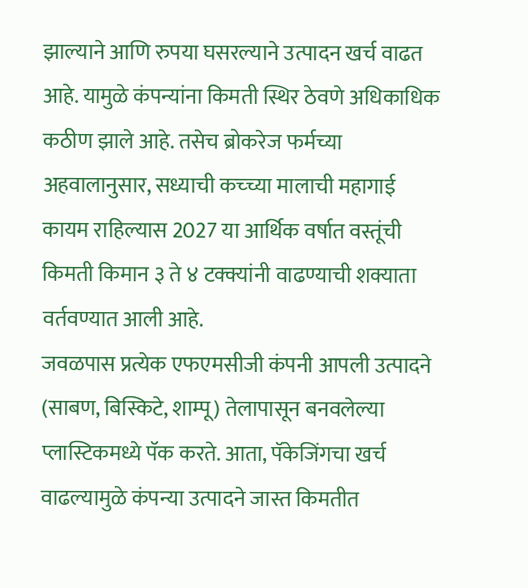झाल्याने आणि रुपया घसरल्याने उत्पादन खर्च वाढत आहे. यामुळे कंपन्यांना किमती स्थिर ठेवणे अधिकाधिक कठीण झाले आहे. तसेच ब्रोकरेज फर्मच्या अहवालानुसार, सध्याची कच्च्या मालाची महागाई कायम राहिल्यास 2027 या आर्थिक वर्षात वस्तूंची किमती किमान ३ ते ४ टक्क्यांनी वाढण्याची शक्याता वर्तवण्यात आली आहे.
जवळपास प्रत्येक एफएमसीजी कंपनी आपली उत्पादने (साबण, बिस्किटे, शाम्पू) तेलापासून बनवलेल्या प्लास्टिकमध्ये पॅक करते. आता, पॅकेजिंगचा खर्च वाढल्यामुळे कंपन्या उत्पादने जास्त किमतीत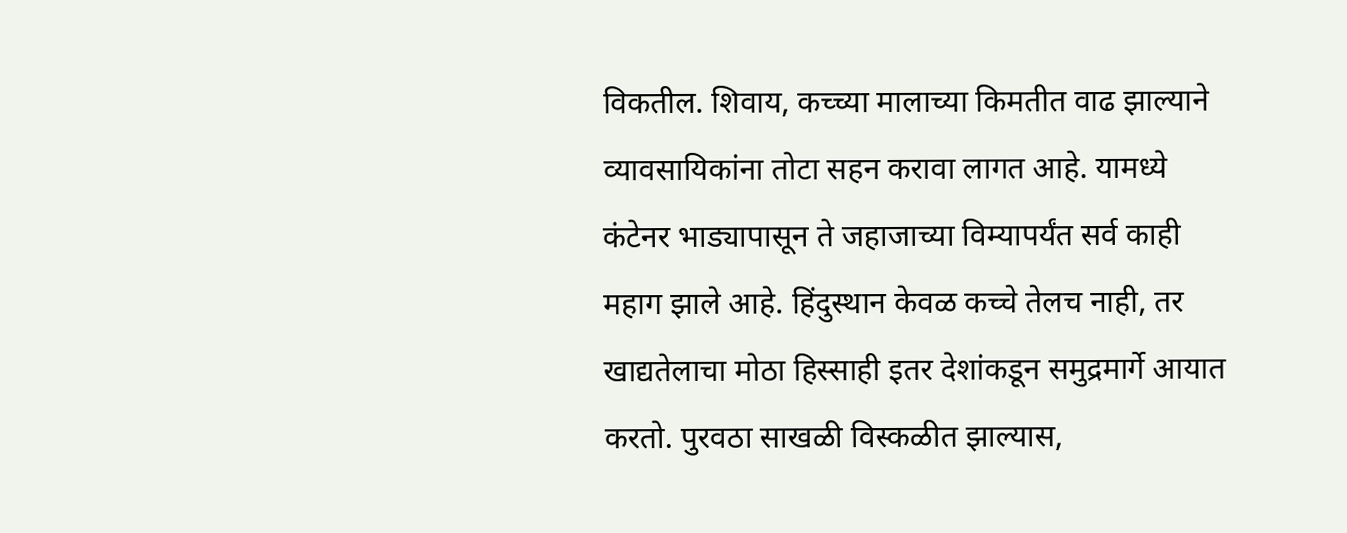विकतील. शिवाय, कच्च्या मालाच्या किमतीत वाढ झाल्याने व्यावसायिकांना तोटा सहन करावा लागत आहे. यामध्ये कंटेनर भाड्यापासून ते जहाजाच्या विम्यापर्यंत सर्व काही महाग झाले आहे. हिंदुस्थान केवळ कच्चे तेलच नाही, तर खाद्यतेलाचा मोठा हिस्साही इतर देशांकडून समुद्रमार्गे आयात करतो. पुरवठा साखळी विस्कळीत झाल्यास,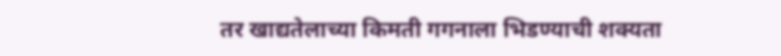तर खाद्यतेलाच्या किमती गगनाला भिडण्याची शक्यता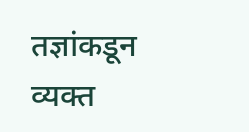तज्ञांकडून व्यक्त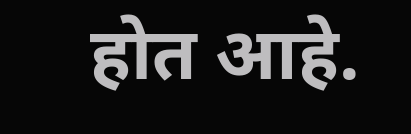होत आहे.